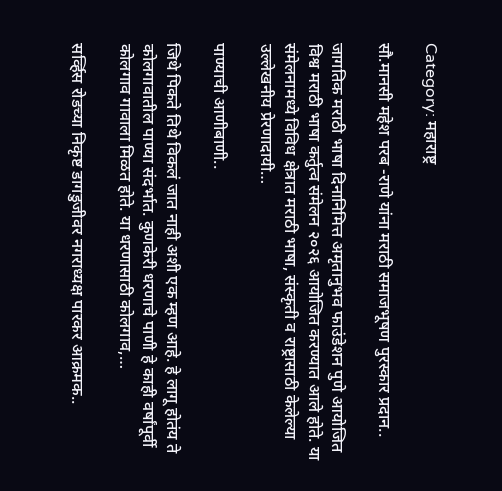Category: महाराष्ट्र

सौ.मानसी महेश परब -राणे यांना मराठी समाजभूषण पुरस्कार प्रदान..

जागतिक मराठी भाषा दिनानिमित्त अमृतानुभव फाउंडेशन पुणे आयोजित विश्व मराठी भाषा कर्तुत्व संमेलन २०२६ आयोजित करण्यात आले होते. या संमेलनामध्ये विविध क्षेत्रात मराठी भाषा, संस्कृती व राष्ट्रासाठी केलेल्या उल्लेखनीय प्रेरणादायी…

पाण्याची आणीबाणी..

जिथे पिकते तिथे विकलं जात नाही अशी एक म्हण आहे. हे लागू होतंय ते कोलगावातील पाण्या संदर्भात. कुणकेरी धरणाचे पाणी हे काही वर्षांपूर्वी कोलगाव गावाला मिळत होते. या धरणासाठी कोलगाव,…

सर्व्हिस रोडच्या निकृष्ट डागडुजीवर नगराध्यक्ष पारकर आक्रमक..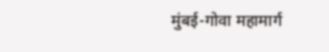मुंबई-गोवा महामार्ग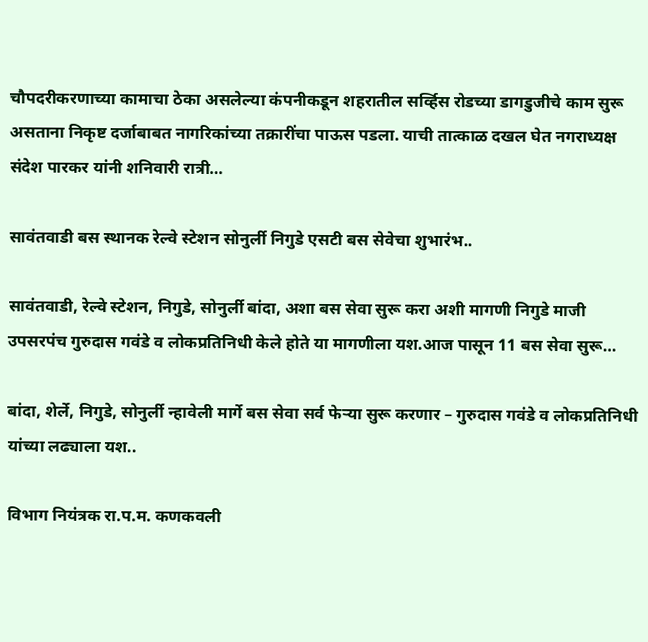चौपदरीकरणाच्या कामाचा ठेका असलेल्या कंपनीकडून शहरातील सर्व्हिस रोडच्या डागडुजीचे काम सुरू असताना निकृष्ट दर्जाबाबत नागरिकांच्या तक्रारींचा पाऊस पडला. याची तात्काळ दखल घेत नगराध्यक्ष संदेश पारकर यांनी शनिवारी रात्री…

सावंतवाडी बस स्थानक रेल्वे स्टेशन सोनुर्ली निगुडे एसटी बस सेवेचा शुभारंभ..

सावंतवाडी, रेल्वे स्टेशन, निगुडे, सोनुर्ली बांदा, अशा बस सेवा सुरू करा अशी मागणी निगुडे माजी उपसरपंच गुरुदास गवंडे व लोकप्रतिनिधी केले होते या मागणीला यश.आज पासून 11 बस सेवा सुरू…

बांदा, शेर्ले, निगुडे, सोनुर्ली न्हावेली मार्गे बस सेवा सर्व फेऱ्या सुरू करणार – गुरुदास गवंडे व लोकप्रतिनिधी यांच्या लढ्याला यश..

विभाग नियंत्रक रा.प.म. कणकवली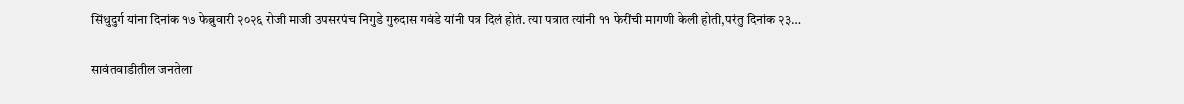सिंधुदुर्ग यांना दिनांक १७ फेब्रुवारी २०२६ रोजी माजी उपसरपंच निगुडे गुरुदास गवंडे यांनी पत्र दिलं होतं. त्या पत्रात त्यांनी ११ फेरींची मागणी केली होती,परंतु दिनांक २३…

सावंतवाडीतील जनतेला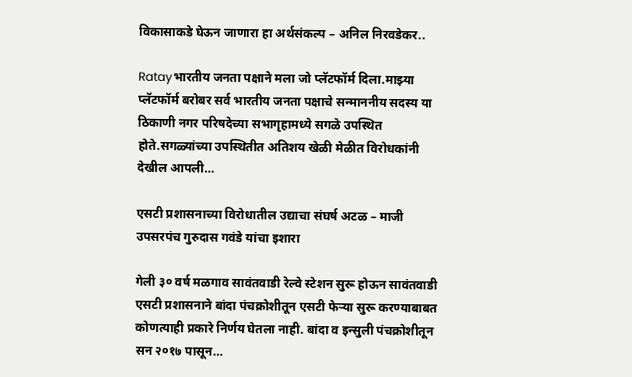विकासाकडे घेऊन जाणारा हा अर्थसंकल्प – अनिल निरवडेकर..

Ratayभारतीय जनता पक्षाने मला जो प्लॅटफॉर्म दिला.माझ्या प्लॅटफॉर्म बरोबर सर्व भारतीय जनता पक्षाचे सन्माननीय सदस्य या ठिकाणी नगर परिषदेच्या सभागृहामध्ये सगळे उपस्थित होते.सगळ्यांच्या उपस्थितीत अतिशय खेळी मेळीत विरोधकांनी देखील आपली…

एसटी प्रशासनाच्या विरोधातील उद्याचा संघर्ष अटळ – माजी उपसरपंच गुरुदास गवंडे यांचा इशारा

गेली ३० वर्ष मळगाव सावंतवाडी रेल्वे स्टेशन सुरू होऊन सावंतवाडी एसटी प्रशासनाने बांदा पंचक्रोशीतून एसटी फेऱ्या सुरू करण्याबाबत कोणत्याही प्रकारे निर्णय घेतला नाही. बांदा व इन्सुली पंचक्रोशीतून सन २०१७ पासून…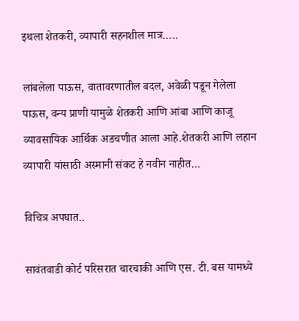इथला शेतकरी, व्यापारी सहनशील मात्र…..

लांबलेला पाऊस, वातावरणातील बदल, अवेळी पडून गेलेला पाऊस, वन्य प्राणी यामुळे शेतकरी आणि आंबा आणि काजू व्यावसायिक आर्थिक अडचणीत आला आहे.शेतकरी आणि लहान व्यापारी यांसाठी अस्मानी संकट हे नवीन नाहीत…

विचित्र अपघात..

सावंतवाडी कोर्ट परिसरात चारचाकी आणि एस. टी. बस यामध्ये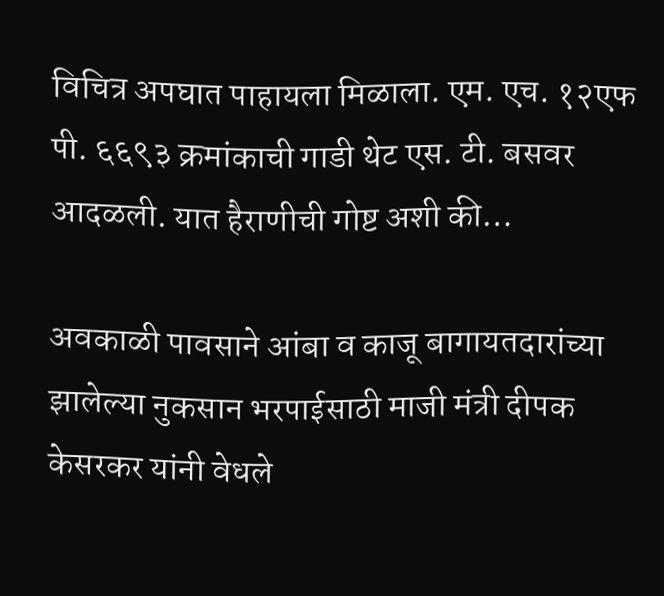विचित्र अपघात पाहायला मिळाला. एम. एच. १२एफ पी. ६६९३ क्रमांकाची गाडी थेट एस. टी. बसवर आदळली. यात हैराणीची गोष्ट अशी की…

अवकाळी पावसाने आंबा व काजू बागायतदारांच्या झालेल्या नुकसान भरपाईसाठी माजी मंत्री दीपक केसरकर यांनी वेधले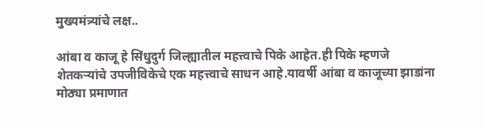मुख्यमंत्र्यांचे लक्ष..

आंबा व काजू हे सिंधुदुर्ग जिल्ह्यातील महत्त्वाचे पिके आहेत.ही पिके म्हणजे शेतकऱ्यांचे उपजीविकेचे एक महत्त्वाचे साधन आहे.यावर्षी आंबा व काजूच्या झाडांना मोठ्या प्रमाणात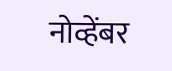नोव्हेंबर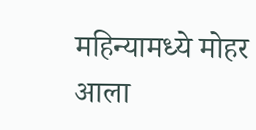महिन्यामध्ये मोहर आला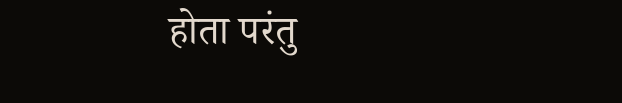होता परंतु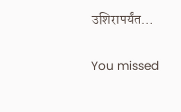उशिरापर्यंत…

You missed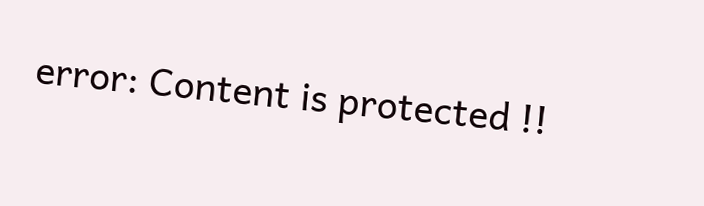error: Content is protected !!